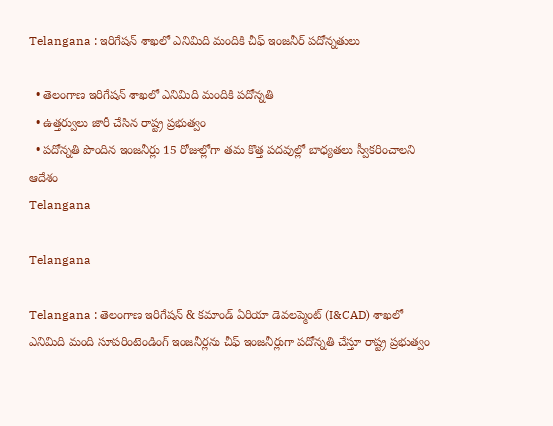Telangana : ఇరిగేషన్ శాఖలో ఎనిమిది మందికి చీఫ్ ఇంజనీర్ పదోన్నతులు

  • తెలంగాణ ఇరిగేషన్ శాఖలో ఎనిమిది మందికి పదోన్నతి
  • ఉత్తర్వులు జారీ చేసిన రాష్ట్ర ప్రభుత్వం
  • పదోన్నతి పొందిన ఇంజనీర్లు 15 రోజుల్లోగా తమ కొత్త పదవుల్లో బాధ్యతలు స్వీకరించాలని ఆదేశం
Telangana

Telangana

Telangana : తెలంగాణ ఇరిగేషన్ & కమాండ్ ఏరియా డెవలప్మెంట్ (I&CAD) శాఖలో ఎనిమిది మంది సూపరింటెండింగ్ ఇంజనీర్లను చీఫ్ ఇంజనీర్లుగా పదోన్నతి చేస్తూ రాష్ట్ర ప్రభుత్వం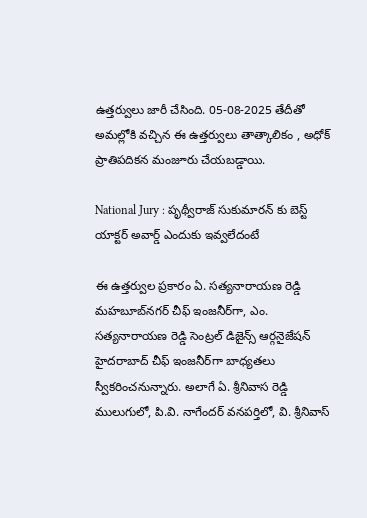ఉత్తర్వులు జారీ చేసింది. 05-08-2025 తేదీతో అమల్లోకి వచ్చిన ఈ ఉత్తర్వులు తాత్కాలికం , అధోక్ ప్రాతిపదికన మంజూరు చేయబడ్డాయి.

National Jury : పృథ్వీరాజ్‌ సుకుమారన్ కు బెస్ట్ యాక్టర్ అవార్డ్ ఎందుకు ఇవ్వలేదంటే

ఈ ఉత్తర్వుల ప్రకారం ఏ. సత్యనారాయణ రెడ్డి మహబూబ్‌నగర్ చీఫ్ ఇంజనీర్‌గా, ఎం. సత్యనారాయణ రెడ్డి సెంట్రల్ డిజైన్స్ ఆర్గనైజేషన్ హైదరాబాద్ చీఫ్ ఇంజనీర్‌గా బాధ్యతలు స్వీకరించనున్నారు. అలాగే ఏ. శ్రీనివాస రెడ్డి ములుగులో, పి.వి. నాగేందర్ వనపర్తిలో, వి. శ్రీనివాస్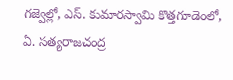గజ్వెల్లో, ఎస్. కుమారస్వామి కొత్తగూడెంలో, ఏ. సత్యరాజచంద్ర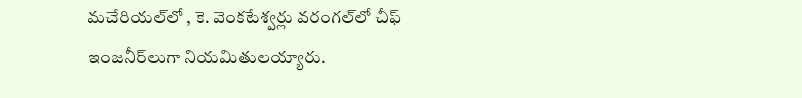మచేరియల్‌లో , కె. వెంకటేశ్వర్లు వరంగల్‌లో చీఫ్ ఇంజనీర్‌లుగా నియమితులయ్యారు.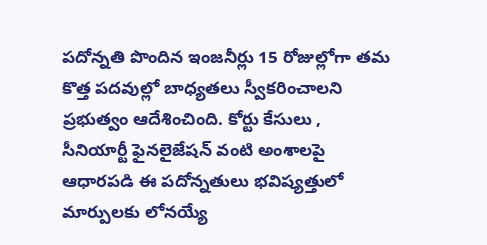పదోన్నతి పొందిన ఇంజనీర్లు 15 రోజుల్లోగా తమ కొత్త పదవుల్లో బాధ్యతలు స్వీకరించాలని ప్రభుత్వం ఆదేశించింది. కోర్టు కేసులు , సీనియార్టీ ఫైనలైజేషన్ వంటి అంశాలపై ఆధారపడి ఈ పదోన్నతులు భవిష్యత్తులో మార్పులకు లోనయ్యే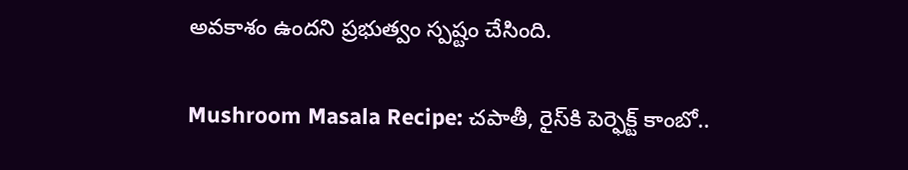అవకాశం ఉందని ప్రభుత్వం స్పష్టం చేసింది.

Mushroom Masala Recipe: చపాతీ, రైస్‌కి పెర్ఫెక్ట్ కాంబో..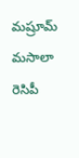మష్రూమ్ మసాలా రెసిపీ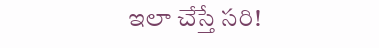ఇలా చేస్తే సరి!